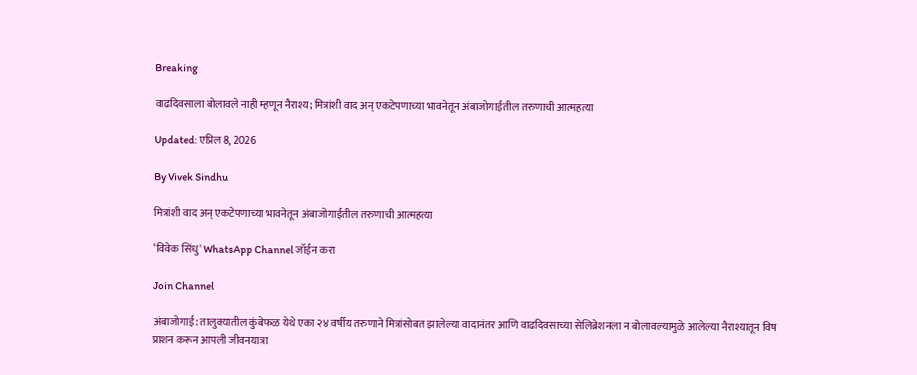Breaking

वाढदिवसाला बोलावले नाही म्हणून नैराश्य; मित्रांशी वाद अन् एकटेपणाच्या भावनेतून अंबाजोगाईतील तरुणाची आत्महत्या

Updated: एप्रिल 8, 2026

By Vivek Sindhu

मित्रांशी वाद अन् एकटेपणाच्या भावनेतून अंबाजोगाईतील तरुणाची आत्महत्या

‘विवेक सिंधु' WhatsApp Channel जॉईन करा

Join Channel

अंबाजोगाई: तालुक्यातील कुंबेफळ येथे एका २४ वर्षीय तरुणाने मित्रांसोबत झालेल्या वादानंतर आणि वाढदिवसाच्या सेलिब्रेशनला न बोलावल्यामुळे आलेल्या नैराश्यातून विष प्राशन करून आपली जीवनयात्रा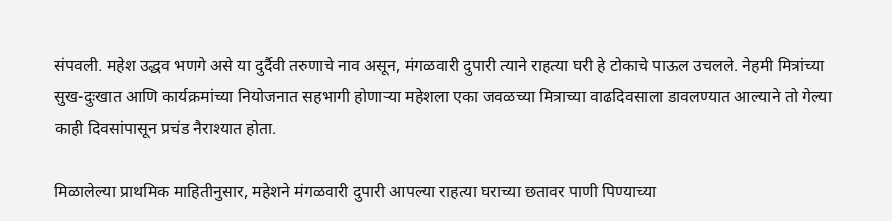संपवली. महेश उद्धव भणगे असे या दुर्दैवी तरुणाचे नाव असून, मंगळवारी दुपारी त्याने राहत्या घरी हे टोकाचे पाऊल उचलले. नेहमी मित्रांच्या सुख-दुःखात आणि कार्यक्रमांच्या नियोजनात सहभागी होणाऱ्या महेशला एका जवळच्या मित्राच्या वाढदिवसाला डावलण्यात आल्याने तो गेल्या काही दिवसांपासून प्रचंड नैराश्यात होता.

मिळालेल्या प्राथमिक माहितीनुसार, महेशने मंगळवारी दुपारी आपल्या राहत्या घराच्या छतावर पाणी पिण्याच्या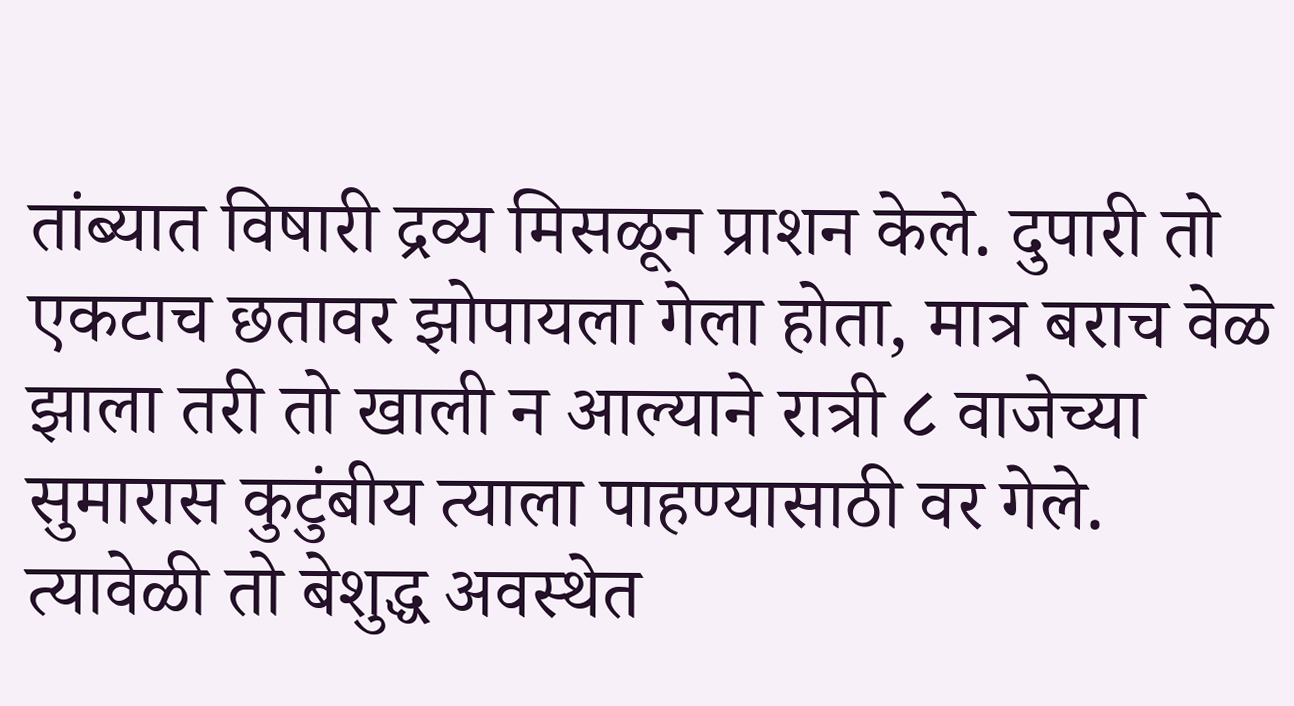तांब्यात विषारी द्रव्य मिसळून प्राशन केले. दुपारी तो एकटाच छतावर झोपायला गेला होता, मात्र बराच वेळ झाला तरी तो खाली न आल्याने रात्री ८ वाजेच्या सुमारास कुटुंबीय त्याला पाहण्यासाठी वर गेले. त्यावेळी तो बेशुद्ध अवस्थेत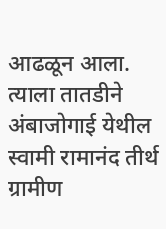आढळून आला. त्याला तातडीने अंबाजोगाई येथील स्वामी रामानंद तीर्थ ग्रामीण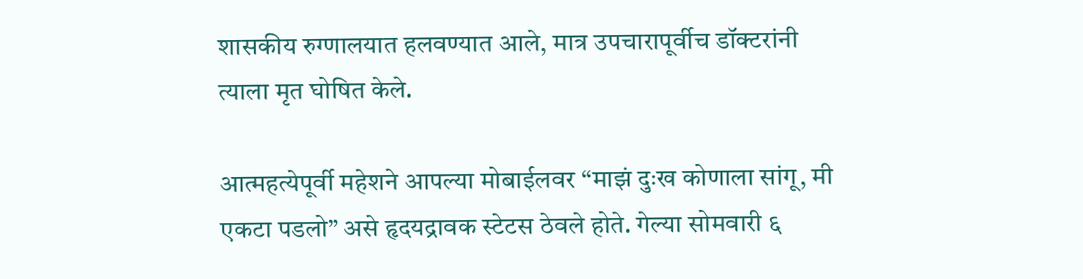शासकीय रुग्णालयात हलवण्यात आले, मात्र उपचारापूर्वीच डॉक्टरांनी त्याला मृत घोषित केले.

आत्महत्येपूर्वी महेशने आपल्या मोबाईलवर “माझं दुःख कोणाला सांगू, मी एकटा पडलो” असे हृदयद्रावक स्टेटस ठेवले होते. गेल्या सोमवारी ६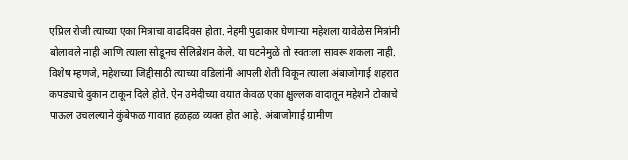एप्रिल रोजी त्याच्या एका मित्राचा वाढदिवस होता. नेहमी पुढाकार घेणाऱ्या महेशला यावेळेस मित्रांनी बोलावले नाही आणि त्याला सोडूनच सेलिब्रेशन केले. या घटनेमुळे तो स्वतःला सावरू शकला नाही. विशेष म्हणजे, महेशच्या जिद्दीसाठी त्याच्या वडिलांनी आपली शेती विकून त्याला अंबाजोगाई शहरात कपड्याचे दुकान टाकून दिले होते. ऐन उमेदीच्या वयात केवळ एका क्षुल्लक वादातून महेशने टोकाचे पाऊल उचलल्याने कुंबेफळ गावात हळहळ व्यक्त होत आहे. अंबाजोगाई ग्रामीण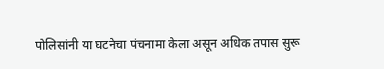पोलिसांनी या घटनेचा पंचनामा केला असून अधिक तपास सुरू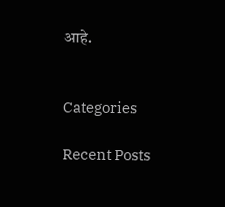आहे.


Categories

Recent Posts